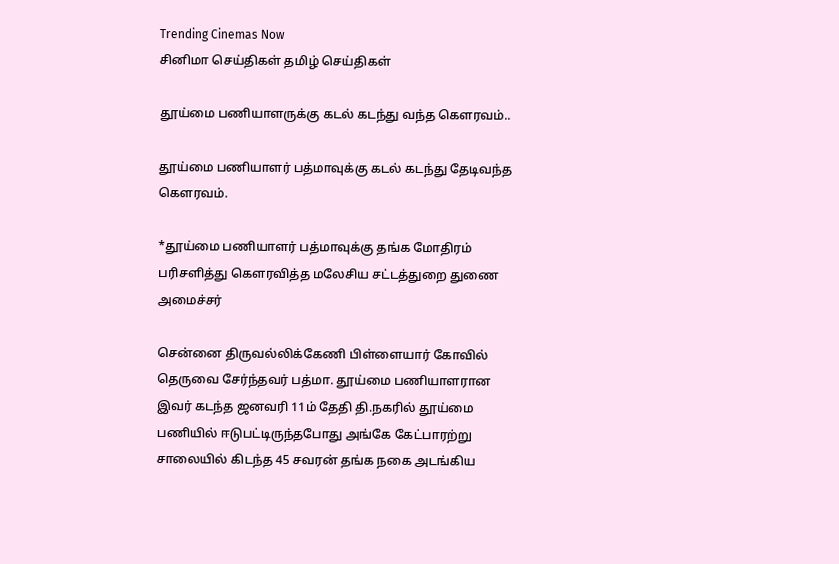Trending Cinemas Now
சினிமா செய்திகள் தமிழ் செய்திகள்

தூய்மை பணியாளருக்கு கடல் கடந்து வந்த கெளரவம்..

தூய்மை பணியாளர் பத்மாவுக்கு கடல் கடந்து தேடிவந்த கெளரவம்.

*தூய்மை பணியாளர் பத்மாவுக்கு தங்க மோதிரம் பரிசளித்து கௌரவித்த மலேசிய சட்டத்துறை துணை அமைச்சர்

சென்னை திருவல்லிக்கேணி பிள்ளையார் கோவில் தெருவை சேர்ந்தவர் பத்மா. தூய்மை பணியாளரான இவர் கடந்த ஜனவரி 11ம் தேதி தி.நகரில் தூய்மை பணியில் ஈடுபட்டிருந்தபோது அங்கே கேட்பாரற்று சாலையில் கிடந்த 45 சவரன் தங்க நகை அடங்கிய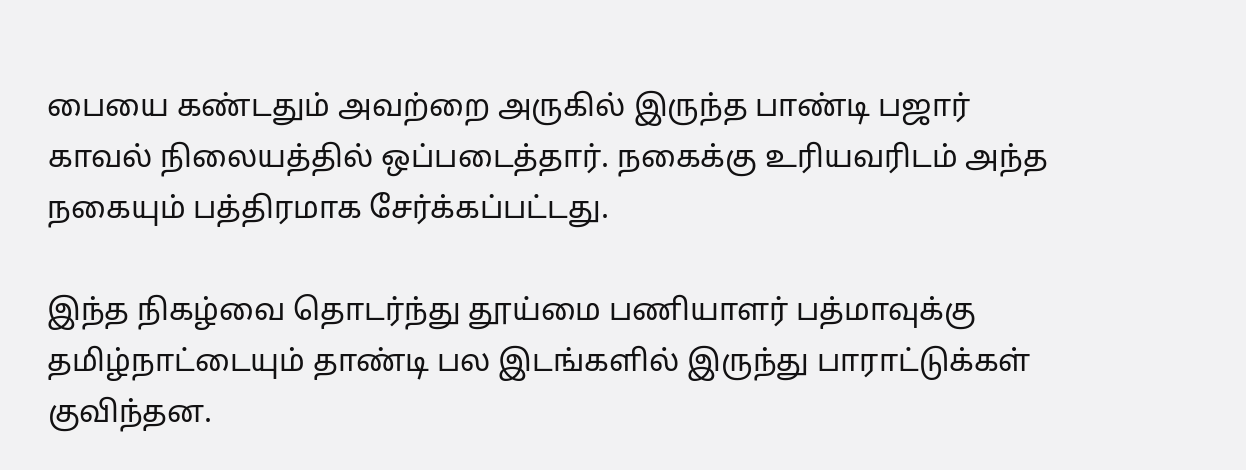பையை கண்டதும் அவற்றை அருகில் இருந்த பாண்டி பஜார் காவல் நிலையத்தில் ஒப்படைத்தார். நகைக்கு உரியவரிடம் அந்த நகையும் பத்திரமாக சேர்க்கப்பட்டது.

இந்த நிகழ்வை தொடர்ந்து தூய்மை பணியாளர் பத்மாவுக்கு தமிழ்நாட்டையும் தாண்டி பல இடங்களில் இருந்து பாராட்டுக்கள் குவிந்தன.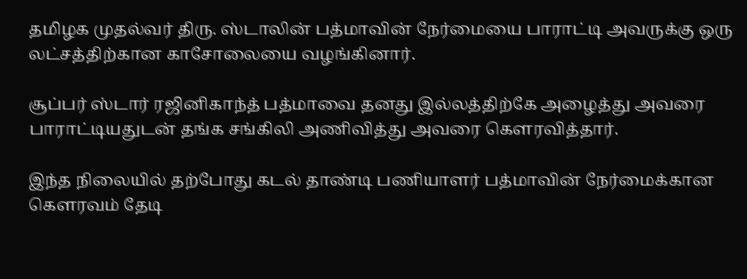தமிழக முதல்வர் திரு. ஸ்டாலின் பத்மாவின் நேர்மையை பாராட்டி அவருக்கு ஒரு லட்சத்திற்கான காசோலையை வழங்கினார்.

சூப்பர் ஸ்டார் ரஜினிகாந்த் பத்மாவை தனது இல்லத்திற்கே அழைத்து அவரை பாராட்டியதுடன் தங்க சங்கிலி அணிவித்து அவரை கௌரவித்தார்.

இந்த நிலையில் தற்போது கடல் தாண்டி பணியாளர் பத்மாவின் நேர்மைக்கான கௌரவம் தேடி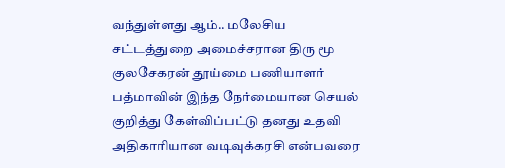வந்துள்ளது ஆம்.. மலேசிய சட்டத்துறை அமைச்சரான திரு மூ குலசேகரன் தூய்மை பணியாளர் பத்மாவின் இந்த நேர்மையான செயல் குறித்து கேள்விப்பட்டு தனது உதவி அதிகாரியான வடிவுக்கரசி என்பவரை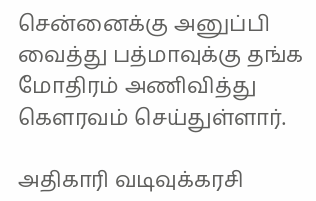சென்னைக்கு அனுப்பி வைத்து பத்மாவுக்கு தங்க மோதிரம் அணிவித்து கௌரவம் செய்துள்ளார்.

அதிகாரி வடிவுக்கரசி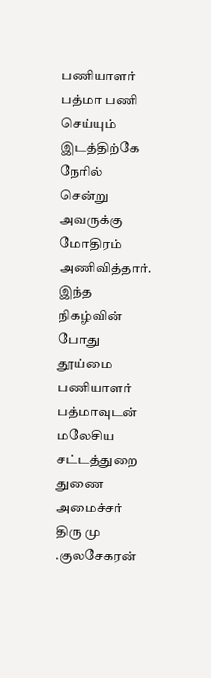பணியாளர் பத்மா பணி செய்யும் இடத்திற்கே நேரில் சென்று அவருக்கு மோதிரம் அணிவித்தார். இந்த நிகழ்வின் போது தூய்மை பணியாளர் பத்மாவுடன் மலேசிய சட்டத்துறை துணை அமைச்சர் திரு மு .குலசேகரன்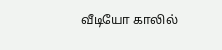வீடியோ காலில்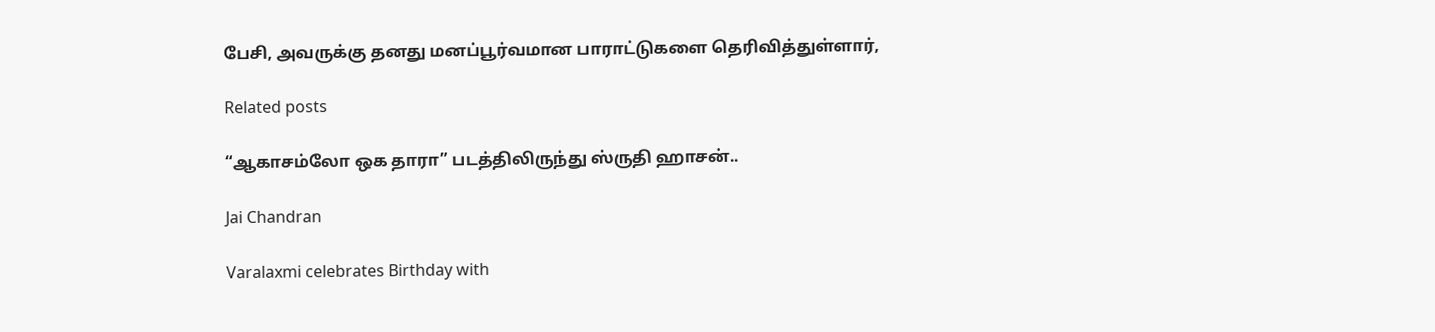பேசி, அவருக்கு தனது மனப்பூர்வமான பாராட்டுகளை தெரிவித்துள்ளார்,

Related posts

“ஆகாசம்லோ ஒக தாரா” படத்திலிருந்து ஸ்ருதி ஹாசன்..

Jai Chandran

Varalaxmi celebrates Birthday with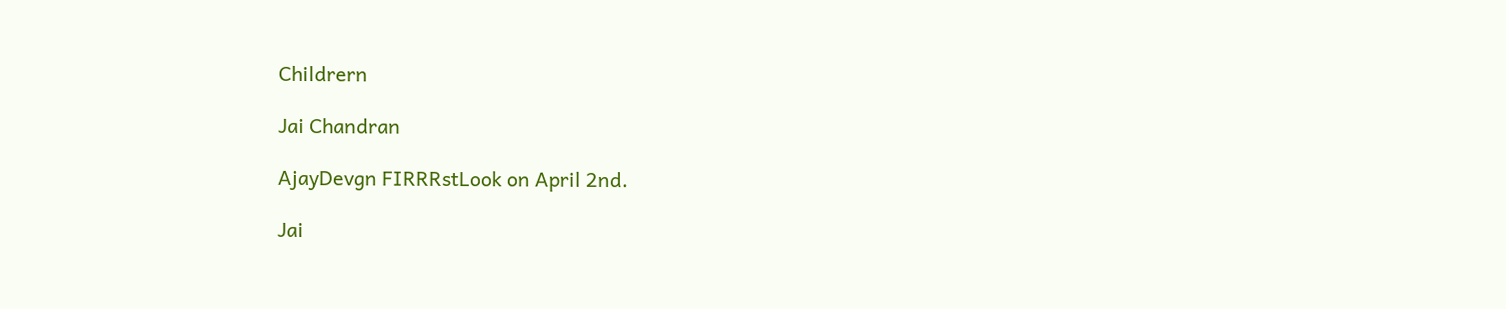Childrern

Jai Chandran

AjayDevgn FIRRRstLook on April 2nd.

Jai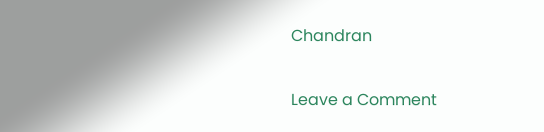Chandran

Leave a Comment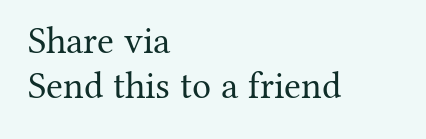Share via
Send this to a friend